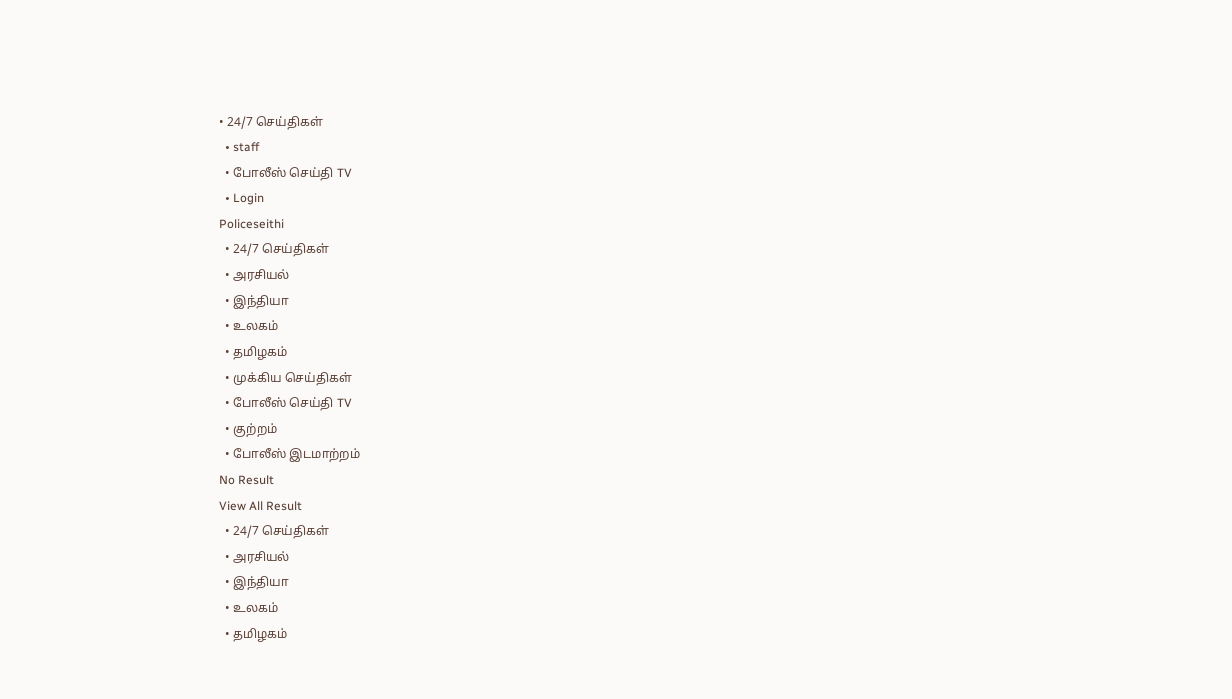• 24/7 செய்திகள்
  • staff
  • போலீஸ் செய்தி TV
  • Login
Policeseithi
  • 24/7 செய்திகள்
  • அரசியல்
  • இந்தியா
  • உலகம்
  • தமிழகம்
  • முக்கிய செய்திகள்
  • போலீஸ் செய்தி TV
  • குற்றம்
  • போலீஸ் இடமாற்றம்
No Result
View All Result
  • 24/7 செய்திகள்
  • அரசியல்
  • இந்தியா
  • உலகம்
  • தமிழகம்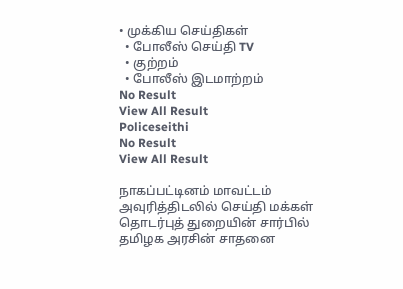• முக்கிய செய்திகள்
  • போலீஸ் செய்தி TV
  • குற்றம்
  • போலீஸ் இடமாற்றம்
No Result
View All Result
Policeseithi
No Result
View All Result

நாகப்பட்டினம் மாவட்டம் அவுரித்திடலில் செய்தி மக்கள் தொடர்புத் துறையின் சார்பில் தமிழக அரசின் சாதனை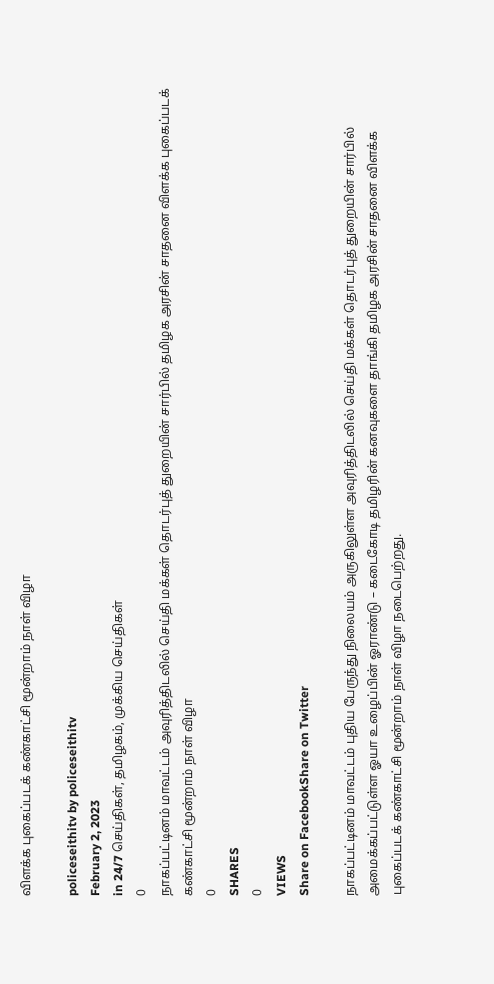விளக்க புகைப்படக் கண்காட்சி மூன்றாம் நாள் விழா

policeseithitv by policeseithitv
February 2, 2023
in 24/7 செய்திகள், தமிழகம், முக்கிய செய்திகள்
0
நாகப்பட்டினம் மாவட்டம் அவுரித்திடலில் செய்தி மக்கள் தொடர்புத் துறையின் சார்பில் தமிழக அரசின் சாதனை விளக்க புகைப்படக் கண்காட்சி மூன்றாம் நாள் விழா
0
SHARES
0
VIEWS
Share on FacebookShare on Twitter

நாகப்பட்டினம் மாவட்டம் புதிய பேருந்து நிலையம் அருகிலுள்ள அவுரித்திடலில் செய்தி மக்கள் தொடர்புத் துறையின் சார்பில் அமைக்கப்பட்டுள்ள ஓயா உழைப்பின் ஓராண்டு – கடைகோடி தமிழரின் கனவுகளை தாங்கி தமிழக அரசின் சாதனை விளக்க புகைப்படக் கண்காட்சி மூன்றாம் நாள் விழா நடைபெற்றது.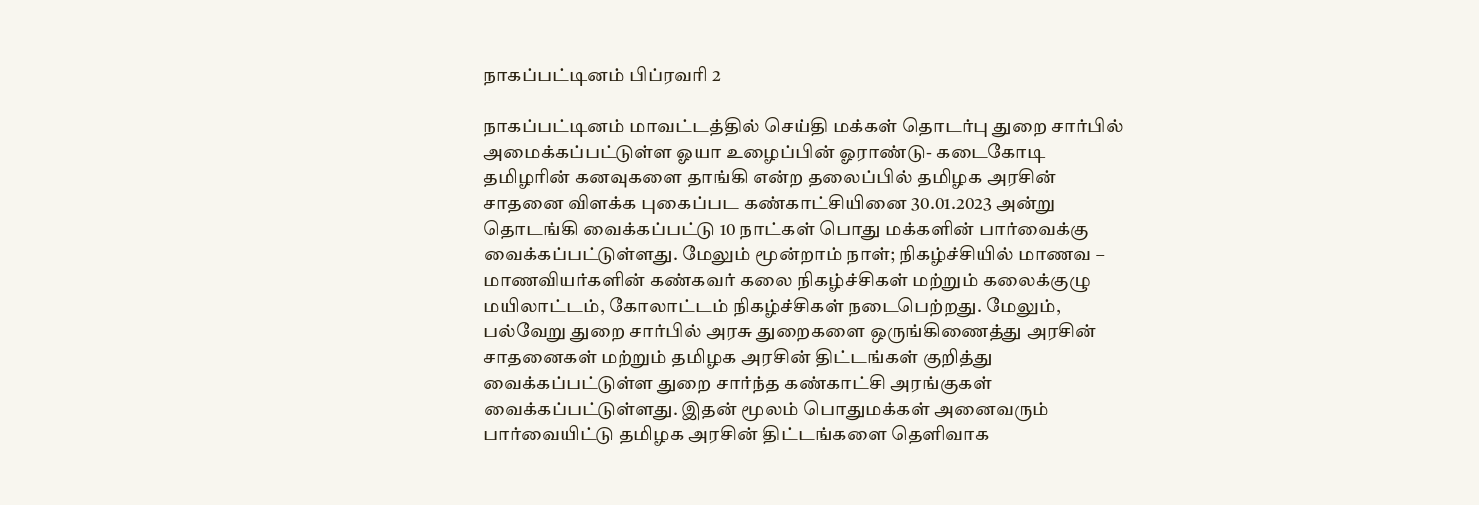நாகப்பட்டினம் பிப்ரவரி 2

நாகப்பட்டினம் மாவட்டத்தில் செய்தி மக்கள் தொடர்பு துறை சார்பில் அமைக்கப்பட்டுள்ள ஓயா உழைப்பின் ஓராண்டு- கடைகோடி தமிழரின் கனவுகளை தாங்கி என்ற தலைப்பில் தமிழக அரசின் சாதனை விளக்க புகைப்பட கண்காட்சியினை 30.01.2023 அன்று தொடங்கி வைக்கப்பட்டு 10 நாட்கள் பொது மக்களின் பார்வைக்கு வைக்கப்பட்டுள்ளது. மேலும் மூன்றாம் நாள்; நிகழ்ச்சியில் மாணவ – மாணவியர்களின் கண்கவர் கலை நிகழ்ச்சிகள் மற்றும் கலைக்குழு மயிலாட்டம், கோலாட்டம் நிகழ்ச்சிகள் நடைபெற்றது. மேலும், பல்வேறு துறை சார்பில் அரசு துறைகளை ஒருங்கிணைத்து அரசின் சாதனைகள் மற்றும் தமிழக அரசின் திட்டங்கள் குறித்து வைக்கப்பட்டுள்ள துறை சார்ந்த கண்காட்சி அரங்குகள் வைக்கப்பட்டுள்ளது. இதன் மூலம் பொதுமக்கள் அனைவரும் பார்வையிட்டு தமிழக அரசின் திட்டங்களை தெளிவாக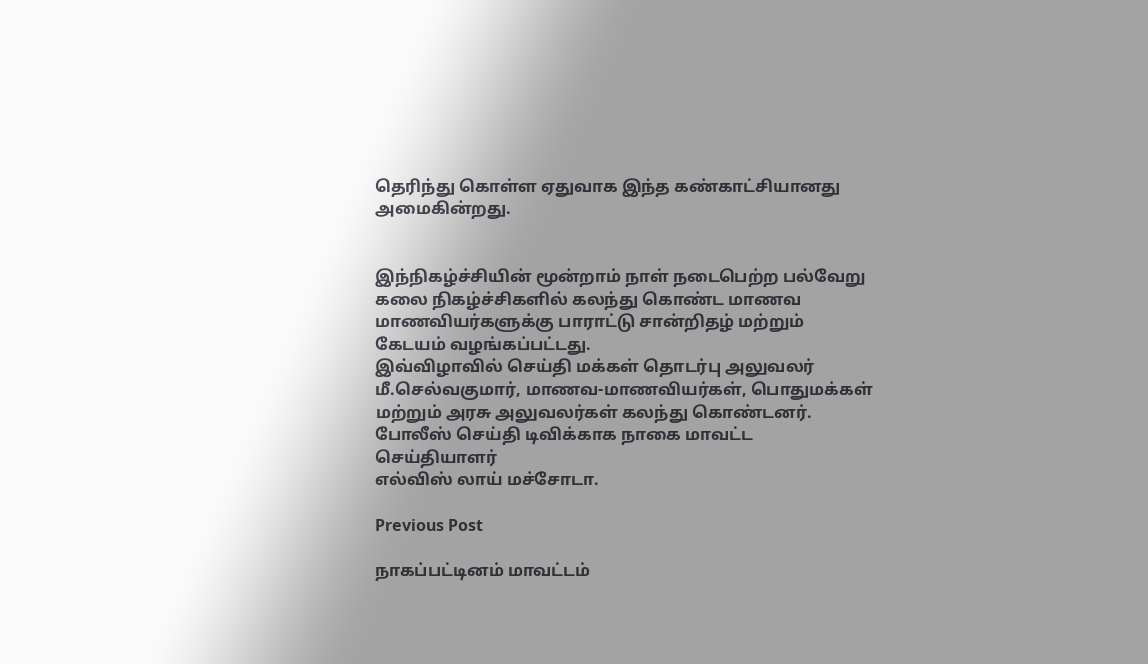தெரிந்து கொள்ள ஏதுவாக இந்த கண்காட்சியானது அமைகின்றது.


இந்நிகழ்ச்சியின் மூன்றாம் நாள் நடைபெற்ற பல்வேறு கலை நிகழ்ச்சிகளில் கலந்து கொண்ட மாணவ மாணவியர்களுக்கு பாராட்டு சான்றிதழ் மற்றும் கேடயம் வழங்கப்பட்டது.
இவ்விழாவில் செய்தி மக்கள் தொடர்பு அலுவலர் மீ.செல்வகுமார், மாணவ-மாணவியர்கள், பொதுமக்கள் மற்றும் அரசு அலுவலர்கள் கலந்து கொண்டனர்.
போலீஸ் செய்தி டிவிக்காக நாகை மாவட்ட செய்தியாளர்
எல்விஸ் லாய் மச்சோடா.

Previous Post

நாகப்பட்டினம் மாவட்டம்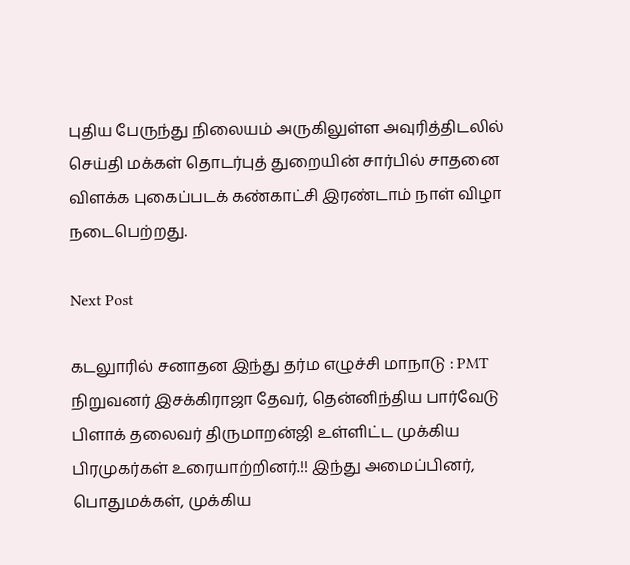புதிய பேருந்து நிலையம் அருகிலுள்ள அவுரித்திடலில் செய்தி மக்கள் தொடர்புத் துறையின் சார்பில் சாதனை விளக்க புகைப்படக் கண்காட்சி இரண்டாம் நாள் விழா நடைபெற்றது.

Next Post

கடலுாரில் சனாதன இந்து தர்ம எழுச்சி மாநாடு : PMT நிறுவனர் இசக்கிராஜா தேவர், தென்னிந்திய பார்வேடு பிளாக் தலைவர் திருமாறன்ஜி உள்ளிட்ட முக்கிய பிரமுகர்கள் உரையாற்றினர்.!! இந்து அமைப்பினர், பொதுமக்கள், முக்கிய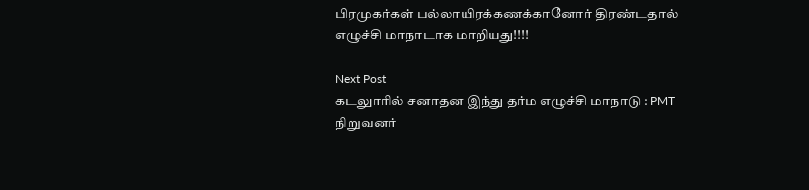பிரமுகர்கள் பல்லாயிரக்கணக்கானோர் திரண்டதால் எழுச்சி மாநாடாக மாறியது!!!!

Next Post
கடலுாரில் சனாதன இந்து தர்ம எழுச்சி மாநாடு : PMT நிறுவனர்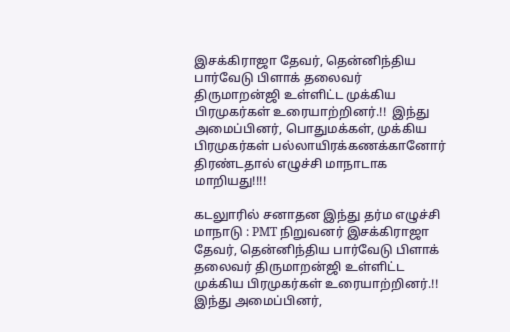இசக்கிராஜா தேவர், தென்னிந்திய பார்வேடு பிளாக் தலைவர் திருமாறன்ஜி உள்ளிட்ட முக்கிய பிரமுகர்கள் உரையாற்றினர்.!!  இந்து அமைப்பினர், பொதுமக்கள், முக்கிய பிரமுகர்கள் பல்லாயிரக்கணக்கானோர் திரண்டதால் எழுச்சி மாநாடாக மாறியது!!!!

கடலுாரில் சனாதன இந்து தர்ம எழுச்சி மாநாடு : PMT நிறுவனர் இசக்கிராஜா தேவர், தென்னிந்திய பார்வேடு பிளாக் தலைவர் திருமாறன்ஜி உள்ளிட்ட முக்கிய பிரமுகர்கள் உரையாற்றினர்.!! இந்து அமைப்பினர்,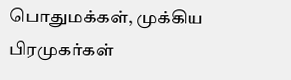பொதுமக்கள், முக்கிய பிரமுகர்கள்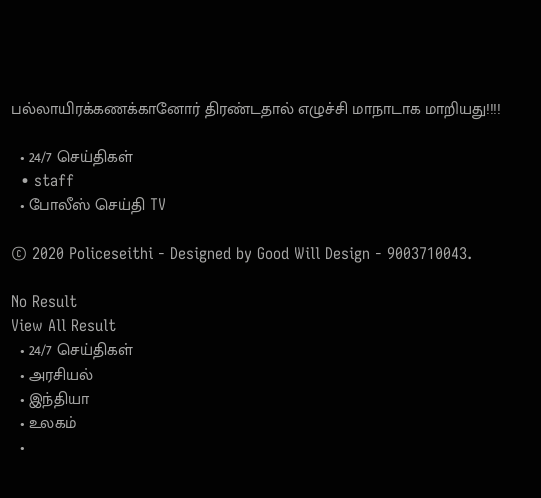பல்லாயிரக்கணக்கானோர் திரண்டதால் எழுச்சி மாநாடாக மாறியது!!!!

  • 24/7 செய்திகள்
  • staff
  • போலீஸ் செய்தி TV

© 2020 Policeseithi - Designed by Good Will Design - 9003710043.

No Result
View All Result
  • 24/7 செய்திகள்
  • அரசியல்
  • இந்தியா
  • உலகம்
  •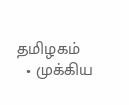தமிழகம்
  • முக்கிய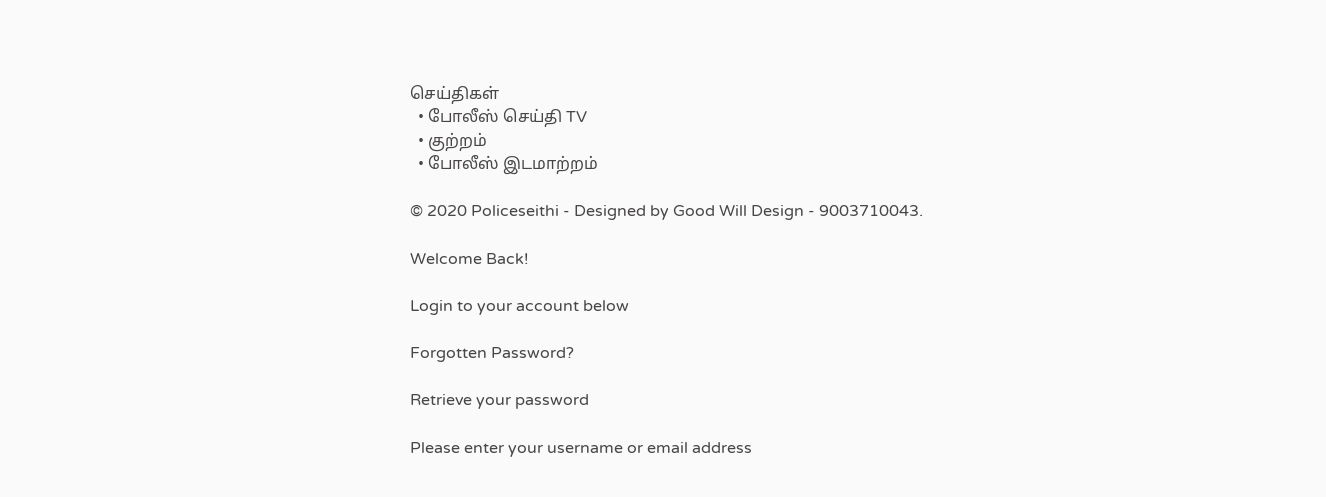செய்திகள்
  • போலீஸ் செய்தி TV
  • குற்றம்
  • போலீஸ் இடமாற்றம்

© 2020 Policeseithi - Designed by Good Will Design - 9003710043.

Welcome Back!

Login to your account below

Forgotten Password?

Retrieve your password

Please enter your username or email address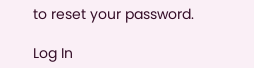to reset your password.

Log In